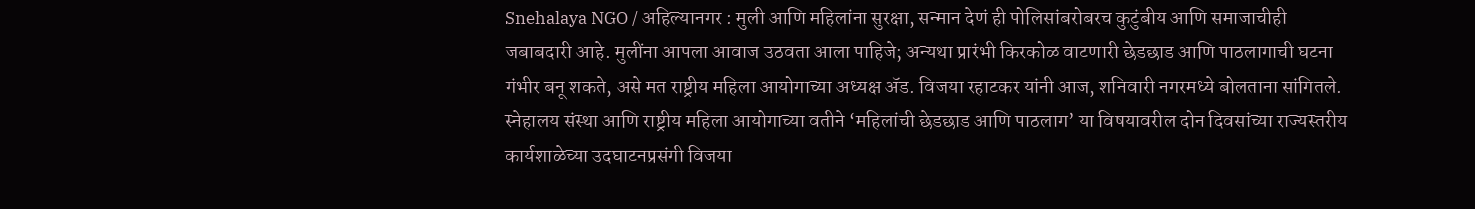Snehalaya NGO / अहिल्यानगर : मुली आणि महिलांना सुरक्षा, सन्मान देणं ही पोलिसांबरोबरच कुटुंबीय आणि समाजाचीही जबाबदारी आहे. मुलींना आपला आवाज उठवता आला पाहिजे; अन्यथा प्रारंभी किरकोळ वाटणारी छेडछाड आणि पाठलागाची घटना गंभीर बनू शकते, असे मत राष्ट्रीय महिला आयोगाच्या अध्यक्ष ॲड. विजया रहाटकर यांनी आज, शनिवारी नगरमध्ये बोलताना सांगितले.
स्नेहालय संस्था आणि राष्ट्रीय महिला आयोगाच्या वतीने ‘महिलांची छेडछाड आणि पाठलाग’ या विषयावरील दोन दिवसांच्या राज्यस्तरीय कार्यशाळेच्या उदघाटनप्रसंगी विजया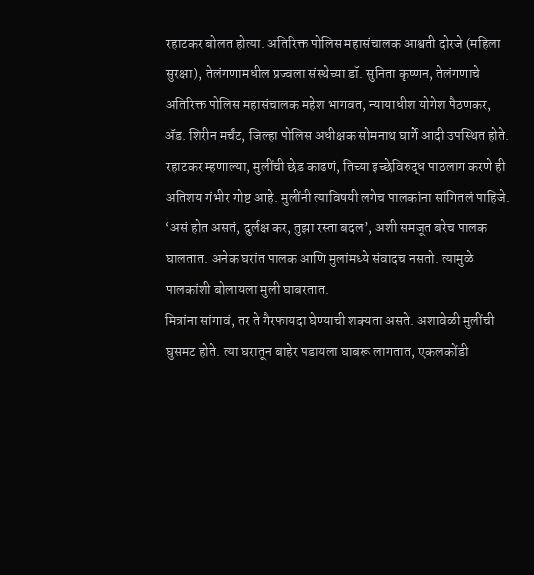रहाटकर बोलत होत्या. अतिरिक्त पोलिस महासंचालक आश्वती दोरजे (महिला सुरक्षा), तेलंगणामधील प्रज्वला संस्थेच्या डॉ. सुनिता कृष्णन, तेलंगणाचे अतिरिक्त पोलिस महासंचालक महेश भागवत, न्यायाधीश योगेश पैठणकर, ॲड. शिरीन मर्चंट, जिल्हा पोलिस अधीक्षक सोमनाथ घार्गे आदी उपस्थित होते.
रहाटकर म्हणाल्या, मुलींची छेड काढणं, तिच्या इच्छेविरुद्ध पाठलाग करणे ही अतिशय गंभीर गोष्ट आहे. मुलींनी त्याविषयी लगेच पालकांना सांगितलं पाहिजे. ‘असं होत असतं, दुर्लक्ष कर, तुझा रस्ता बदल’, अशी समजूत बरेच पालक घालतात. अनेक घरांत पालक आणि मुलांमध्ये संवादच नसतो. त्यामुळे पालकांशी बोलायला मुली घाबरतात.
मित्रांना सांगावं, तर ते गैरफायदा घेण्याची शक्यता असते. अशावेळी मुलींची घुसमट होते. त्या घरातून बाहेर पडायला घाबरू लागतात, एकलकोंडी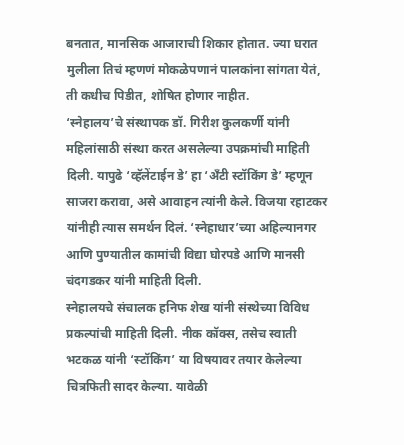बनतात, मानसिक आजाराची शिकार होतात. ज्या घरात मुलीला तिचं म्हणणं मोकळेपणानं पालकांना सांगता येतं, ती कधीच पिडीत, शोषित होणार नाहीत.
‘स्नेहालय’चे संस्थापक डॉ. गिरीश कुलकर्णी यांनी महिलांसाठी संस्था करत असलेल्या उपक्रमांची माहिती दिली. यापुढे ‘व्हॅलेंटाईन डे’ हा ‘अँटी स्टॉकिंग डे’ म्हणून साजरा करावा, असे आवाहन त्यांनी केले. विजया रहाटकर यांनीही त्यास समर्थन दिलं. ‘स्नेहाधार’च्या अहिल्यानगर आणि पुण्यातील कामांची विद्या घोरपडे आणि मानसी चंदगडकर यांनी माहिती दिली.
स्नेहालयचे संचालक हनिफ शेख यांनी संस्थेच्या विविध प्रकल्पांची माहिती दिली. नीक कॉक्स, तसेच स्वाती भटकळ यांनी ‘स्टॉकिंग’ या विषयावर तयार केलेल्या चित्रफिती सादर केल्या. यावेळी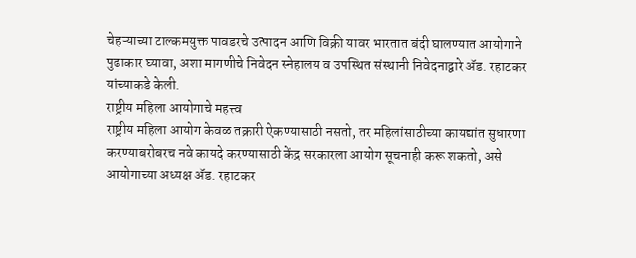चेहऱ्याच्या टाल्कमयुक्त पावडरचे उत्पादन आणि विक्री यावर भारतात बंदी घालण्यात आयोगाने पुढाकार घ्यावा, अशा मागणीचे निवेदन स्नेहालय व उपस्थित संस्थानी निवेदनाद्वारे ॲड. रहाटकर यांच्याकडे केली.
राष्ट्रीय महिला आयोगाचे महत्त्व
राष्ट्रीय महिला आयोग केवळ तक्रारी ऐकण्यासाठी नसतो, तर महिलांसाठीच्या कायद्यांत सुधारणा करण्याबरोबरच नवे कायदे करण्यासाठी केंद्र सरकारला आयोग सूचनाही करू शकतो, असे आयोगाच्या अध्यक्ष ॲड. रहाटकर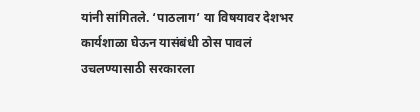यांनी सांगितले. ‘पाठलाग’ या विषयावर देशभर कार्यशाळा घेऊन यासंबंधी ठोस पावलं उचलण्यासाठी सरकारला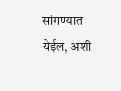सांगण्यात येईल, अशी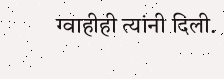ग्वाहीही त्यांनी दिली.